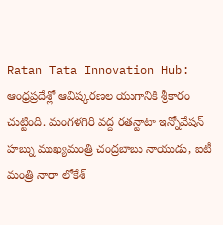Ratan Tata Innovation Hub: ఆంధ్రప్రదేశ్లో ఆవిష్కరణల యుగానికి శ్రీకారం చుట్టింది. మంగళగిరి వద్ద రతన్టాటా ఇన్నోవేషన్ హబ్ను ముఖ్యమంత్రి చంద్రబాబు నాయుడు, ఐటీ మంత్రి నారా లోకేశ్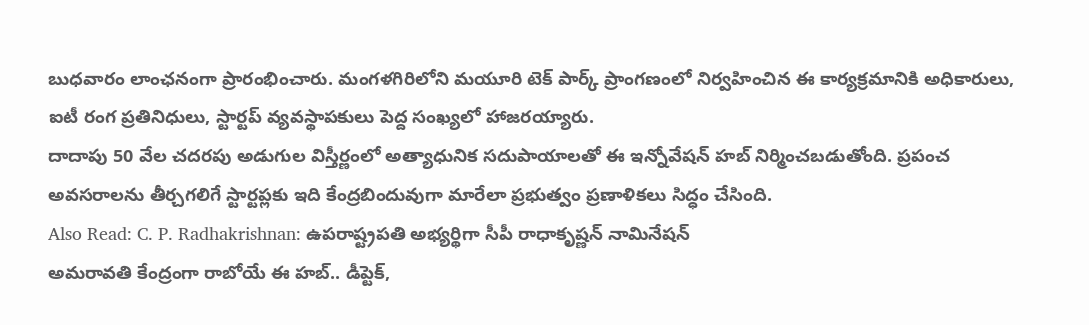బుధవారం లాంఛనంగా ప్రారంభించారు. మంగళగిరిలోని మయూరి టెక్ పార్క్ ప్రాంగణంలో నిర్వహించిన ఈ కార్యక్రమానికి అధికారులు, ఐటీ రంగ ప్రతినిధులు, స్టార్టప్ వ్యవస్థాపకులు పెద్ద సంఖ్యలో హాజరయ్యారు.
దాదాపు 50 వేల చదరపు అడుగుల విస్తీర్ణంలో అత్యాధునిక సదుపాయాలతో ఈ ఇన్నోవేషన్ హబ్ నిర్మించబడుతోంది. ప్రపంచ అవసరాలను తీర్చగలిగే స్టార్టప్లకు ఇది కేంద్రబిందువుగా మారేలా ప్రభుత్వం ప్రణాళికలు సిద్ధం చేసింది.
Also Read: C. P. Radhakrishnan: ఉపరాష్ట్రపతి అభ్యర్థిగా సీపీ రాధాకృష్ణన్ నామినేషన్
అమరావతి కేంద్రంగా రాబోయే ఈ హబ్.. డీప్టెక్,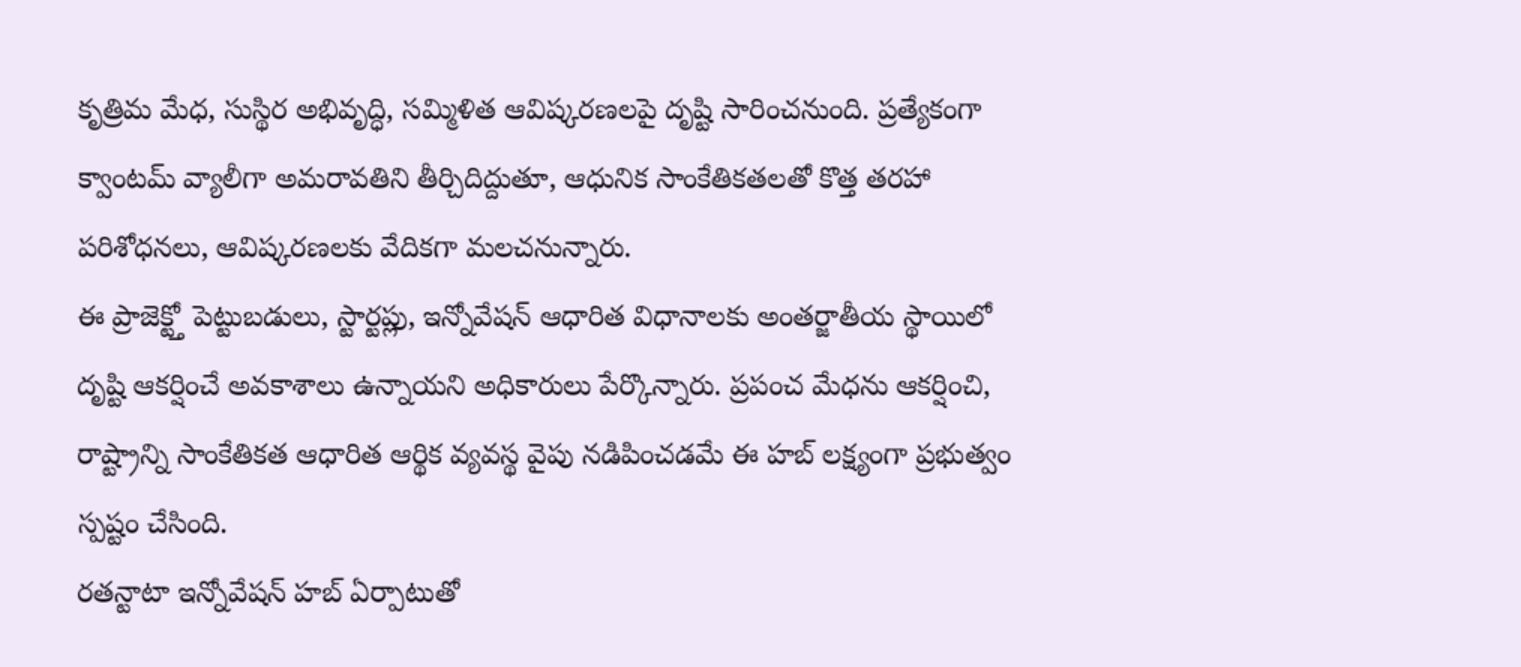కృత్రిమ మేధ, సుస్థిర అభివృద్ధి, సమ్మిళిత ఆవిష్కరణలపై దృష్టి సారించనుంది. ప్రత్యేకంగా క్వాంటమ్ వ్యాలీగా అమరావతిని తీర్చిదిద్దుతూ, ఆధునిక సాంకేతికతలతో కొత్త తరహా పరిశోధనలు, ఆవిష్కరణలకు వేదికగా మలచనున్నారు.
ఈ ప్రాజెక్ట్తో పెట్టుబడులు, స్టార్టప్లు, ఇన్నోవేషన్ ఆధారిత విధానాలకు అంతర్జాతీయ స్థాయిలో దృష్టి ఆకర్షించే అవకాశాలు ఉన్నాయని అధికారులు పేర్కొన్నారు. ప్రపంచ మేధను ఆకర్షించి, రాష్ట్రాన్ని సాంకేతికత ఆధారిత ఆర్థిక వ్యవస్థ వైపు నడిపించడమే ఈ హబ్ లక్ష్యంగా ప్రభుత్వం స్పష్టం చేసింది.
రతన్టాటా ఇన్నోవేషన్ హబ్ ఏర్పాటుతో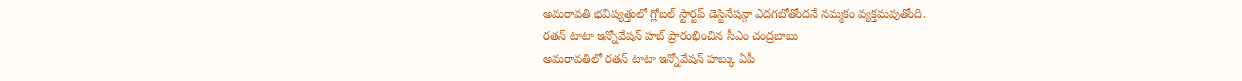అమరావతి భవిష్యత్తులో గ్లోబల్ స్టార్టప్ డెస్టినేషన్గా ఎదగబోతోందనే నమ్మకం వ్యక్తమవుతోంది.
రతన్ టాటా ఇన్నోవేషన్ హబ్ ప్రారంభించిన సీఎం చంద్రబాబు
అమరావతిలో రతన్ టాటా ఇన్నోవేషన్ హబ్కు ఏపీ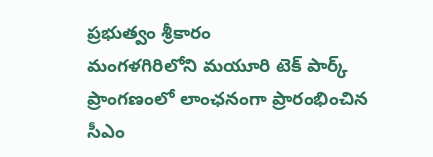ప్రభుత్వం శ్రీకారం
మంగళగిరిలోని మయూరి టెక్ పార్క్ ప్రాంగణంలో లాంఛనంగా ప్రారంభించిన సీఎం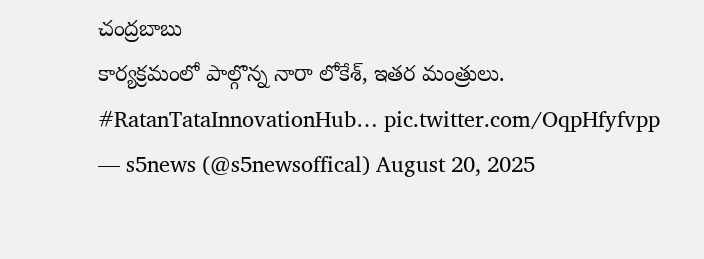చంద్రబాబు
కార్యక్రమంలో పాల్గొన్న నారా లోకేశ్, ఇతర మంత్రులు. #RatanTataInnovationHub… pic.twitter.com/OqpHfyfvpp
— s5news (@s5newsoffical) August 20, 2025